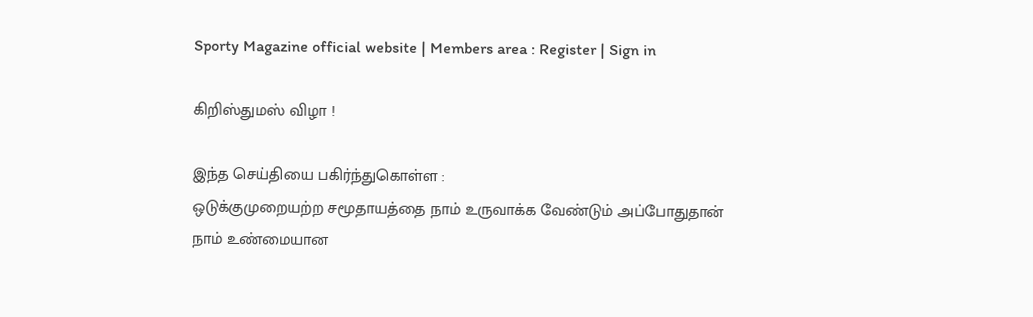Sporty Magazine official website | Members area : Register | Sign in

கிறிஸ்துமஸ் விழா !

இந்த செய்தியை பகிர்ந்துகொள்ள :
ஒடுக்குமுறையற்ற சமூதாயத்தை நாம் உருவாக்க வேண்டும் அப்போதுதான் நாம் உண்மையான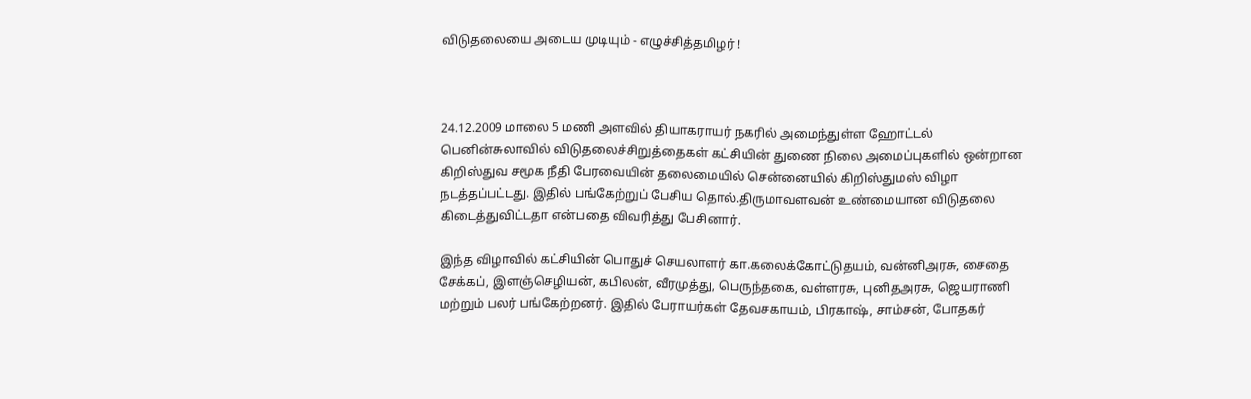விடுதலையை அடைய முடியும் - எழுச்சித்தமிழர் !



24.12.2009 மாலை 5 மணி அளவில் தியாகராயர் நகரில் அமைந்துள்ள‌ ஹோட்ட‌ல் பெனின்சுலாவில் விடுத‌லைச்சிறுத்தைக‌ள் க‌ட்சியின் துணை நிலை அமைப்புக‌ளில் ஒன்றான கிறிஸ்துவ சமூக நீதி பேரவையின் தலைமையில் சென்னையில் கிறிஸ்துமஸ் விழா நடத்தப்பட்டது. இதில் பங்கேற்றுப் பேசிய தொல்.திருமாவளவன் உண்மையான விடுதலை கிடைத்துவிட்டதா என்பதை விவரித்து பேசினார்.

இந்த விழாவில் கட்சியின் பொதுச் செயலாளர் கா.கலைக்கோட்டுதயம், வன்னிஅரசு, சைதை சேக்கப், இளஞ்செழியன், கபிலன், வீரமுத்து, பெருந்தகை, வள்ளரசு, புனிதஅரசு, ஜெயராணி மற்றும் பலர் பங்கேற்றனர். இதில் பேராயர்கள் தேவசகாயம், பிரகாஷ், சாம்சன், போதகர்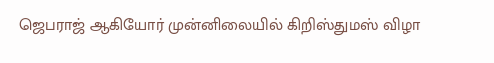ஜெபராஜ் ஆகியோர் முன்னிலையில் கிறிஸ்துமஸ் விழா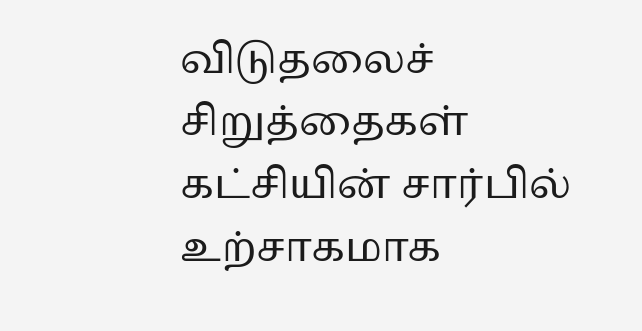விடுதலைச் சிறுத்தைகள் கட்சியின் சார்பில் உற்சாகமாக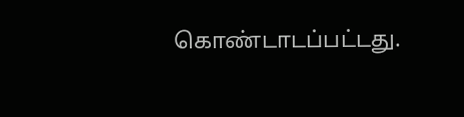கொண்டாடப்பட்டது.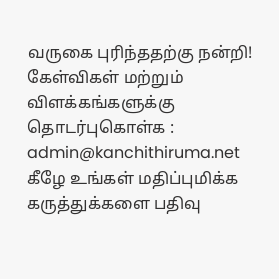வருகை புரிந்ததற்கு நன்றி! கேள்விகள் மற்றும் விளக்கங்களுக்கு தொடர்புகொள்க : admin@kanchithiruma.net
கீழே உங்கள் மதிப்புமிக்க கருத்துக்களை பதிவு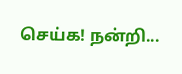செய்க! நன்றி...